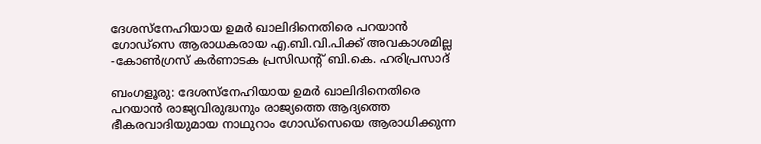ദേശസ്നേഹിയായ ഉമർ ഖാലിദിനെതിരെ പറയാൻ ഗോഡ്സെ ആരാധകരായ എ.ബി.വി.പിക്ക് അവകാശമില്ല -കോൺഗ്രസ് കർണാടക പ്രസിഡന്റ് ബി.കെ. ഹരിപ്രസാദ്

ബംഗളൂരു: ദേശസ്നേഹിയായ ഉമർ ഖാലിദിനെതിരെ പറയാൻ രാജ്യവിരുദ്ധനും രാജ്യത്തെ ആദ്യത്തെ ഭീകരവാദിയുമായ നാഥുറാം ഗോഡ്സെയെ ആരാധിക്കുന്ന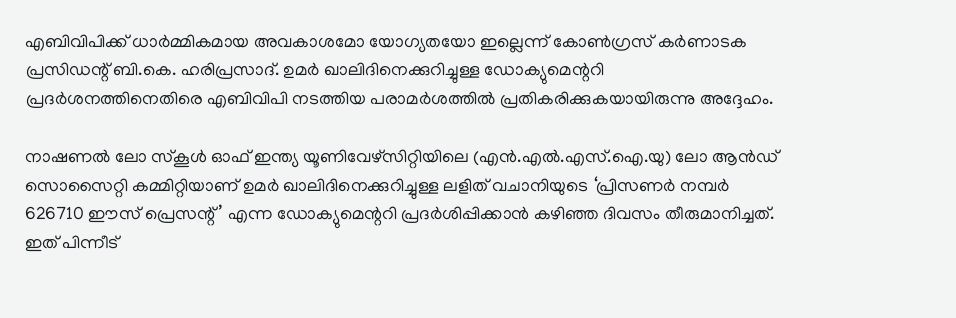എബിവിപിക്ക് ധാർമ്മികമായ അവകാശമോ യോഗ്യതയോ ഇല്ലെന്ന് കോൺഗ്രസ് കർണാടക പ്രസിഡന്റ് ബി.കെ. ഹരിപ്രസാദ്. ഉമർ ഖാലിദിനെക്കുറിച്ചുള്ള ഡോക്യുമെന്ററി പ്രദർശനത്തിനെതിരെ എബിവിപി നടത്തിയ പരാമർശത്തിൽ പ്രതികരിക്കുകയായിരുന്നു അദ്ദേഹം.

നാഷണൽ ലോ സ്കൂൾ ഓഫ് ഇന്ത്യ യൂണിവേഴ്സിറ്റിയിലെ (എൻ.എൽ.എസ്.ഐ.യു) ലോ ആൻഡ് സൊസൈറ്റി കമ്മിറ്റിയാണ് ഉമർ ഖാലിദിനെക്കുറിച്ചുള്ള ലളിത് വചാനിയുടെ ‘പ്രിസണർ നമ്പർ 626710 ഈസ് പ്രെസന്റ്’ എന്ന ഡോക്യുമെന്ററി പ്രദർശിപ്പിക്കാൻ കഴിഞ്ഞ ദിവസം തീരുമാനിച്ചത്. ഇത് പിന്നീട്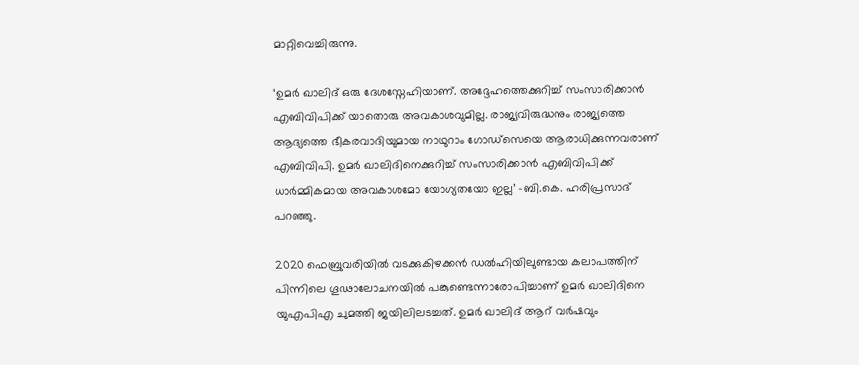മാറ്റിവെച്ചിരുന്നു.

‘ഉമർ ഖാലിദ് ഒരു ദേശസ്നേഹിയാണ്. അദ്ദേഹത്തെക്കുറിച്ച് സംസാരിക്കാൻ എബിവിപിക്ക് യാതൊരു അവകാശവുമില്ല. രാജ്യവിരുദ്ധനും രാജ്യത്തെ ആദ്യത്തെ ഭീകരവാദിയുമായ നാഥുറാം ഗോഡ്സെയെ ആരാധിക്കുന്നവരാണ് എബിവിപി. ഉമർ ഖാലിദിനെക്കുറിച്ച് സംസാരിക്കാൻ എബിവിപിക്ക് ധാർമ്മികമായ അവകാശമോ യോഗ്യതയോ ഇല്ല’ -ബി.കെ. ഹരിപ്രസാദ് പറഞ്ഞു.

2020 ഫെബ്രുവരിയിൽ വടക്കുകിഴക്കൻ ഡൽഹിയിലുണ്ടായ കലാപത്തിന് പിന്നിലെ ഗൂഢാലോചനയിൽ പങ്കുണ്ടെന്നാരോപിച്ചാണ് ഉമർ ഖാലിദിനെ യുഎപിഎ ചുമത്തി ജയിലിലടച്ചത്. ഉമർ ഖാലിദ് ആറ് വർഷവും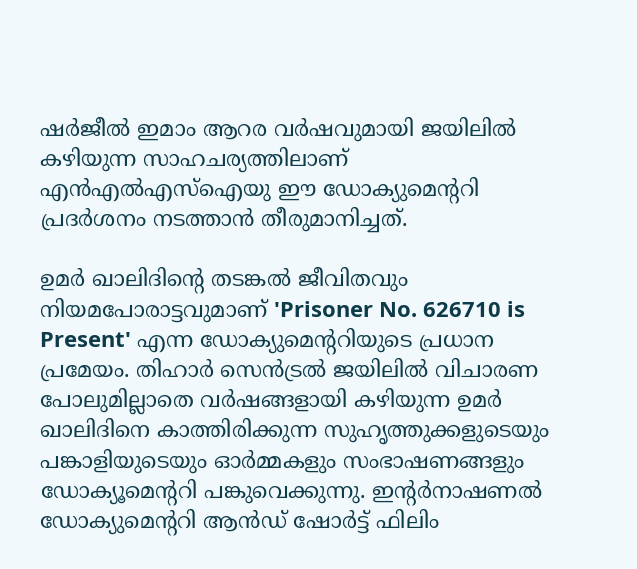ഷർജീൽ ഇമാം ആറര വർഷവുമായി ജയിലിൽ കഴിയുന്ന സാഹചര്യത്തിലാണ് എൻഎൽഎസ്ഐയു ഈ ഡോക്യുമെന്ററി പ്രദർശനം നടത്താൻ തീരുമാനിച്ചത്.

ഉമർ ഖാലിദിന്റെ തടങ്കൽ ജീവിതവും നിയമപോരാട്ടവുമാണ് 'Prisoner No. 626710 is Present' എന്ന ഡോക്യുമെന്ററിയുടെ പ്രധാന പ്രമേയം. തിഹാർ സെൻട്രൽ ജയിലിൽ വിചാരണ പോലുമില്ലാതെ വർഷങ്ങളായി കഴിയുന്ന ഉമർ ഖാലിദിനെ കാത്തിരിക്കുന്ന സുഹൃത്തുക്കളുടെയും പങ്കാളിയുടെയും ഓർമ്മകളും സംഭാഷണങ്ങളും ഡോക്യൂമെന്ററി പങ്കുവെക്കുന്നു. ഇന്റർനാഷണൽ ഡോക്യുമെന്ററി ആൻഡ് ഷോർട്ട് ഫിലിം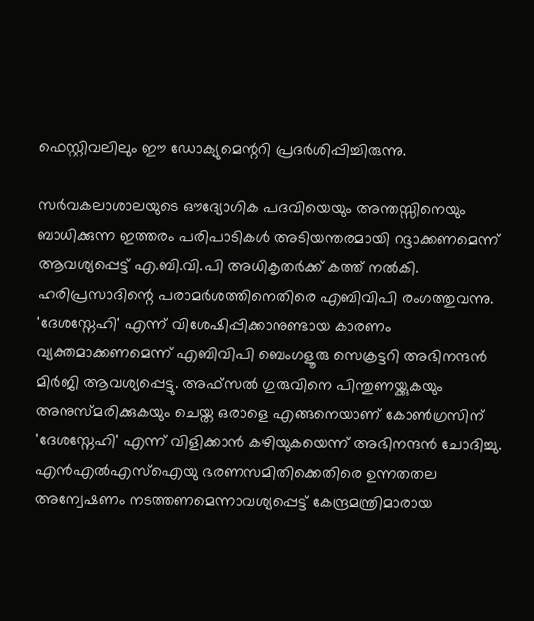ഫെസ്റ്റിവലിലും ഈ ഡോക്യുമെന്ററി പ്രദർശിപ്പിച്ചിരുന്നു.

സർവകലാശാലയുടെ ഔദ്യോഗിക പദവിയെയും അന്തസ്സിനെയും ബാധിക്കുന്ന ഇത്തരം പരിപാടികൾ അടിയന്തരമായി റദ്ദാക്കണമെന്ന് ആവശ്യപ്പെട്ട് എ.ബി.വി.പി അധികൃതർക്ക് കത്ത് നൽകി. ഹരിപ്രസാദിന്റെ പരാമർശത്തിനെതിരെ എബിവിപി രംഗത്തുവന്നു. 'ദേശസ്നേഹി' എന്ന് വിശേഷിപ്പിക്കാനുണ്ടായ കാരണം വ്യക്തമാക്കണമെന്ന് എബിവിപി ബെംഗളൂരു സെക്രട്ടറി അഭിനന്ദൻ മിർജി ആവശ്യപ്പെട്ടു. അഫ്സൽ ഗുരുവിനെ പിന്തുണയ്ക്കുകയും അനുസ്മരിക്കുകയും ചെയ്ത ഒരാളെ എങ്ങനെയാണ് കോൺഗ്രസിന് 'ദേശസ്നേഹി' എന്ന് വിളിക്കാൻ കഴിയുകയെന്ന് അഭിനന്ദൻ ചോദിച്ചു. എൻഎൽഎസ്ഐയു ഭരണസമിതിക്കെതിരെ ഉന്നതതല അന്വേഷണം നടത്തണമെന്നാവശ്യപ്പെട്ട് കേന്ദ്രമന്ത്രിമാരായ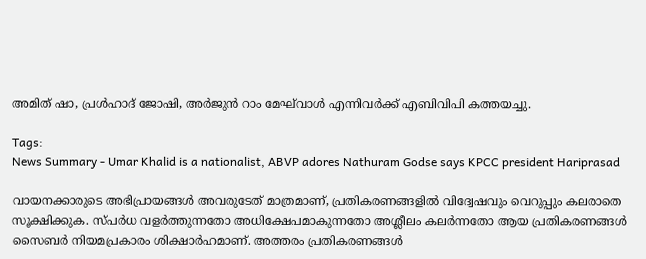അമിത് ഷാ, പ്രൾഹാദ് ജോഷി, അർജുൻ റാം മേഘ്‌വാൾ എന്നിവർക്ക് എബിവിപി കത്തയച്ചു.

Tags:
News Summary - Umar Khalid is a nationalist, ABVP adores Nathuram Godse says KPCC president Hariprasad

വായനക്കാരുടെ അഭിപ്രായങ്ങള്‍ അവരുടേത് മാത്രമാണ്, പ്രതികരണങ്ങളിൽ വിദ്വേഷവും വെറുപ്പും കലരാതെ സൂക്ഷിക്കുക. സ്പർധ വളർത്തുന്നതോ അധിക്ഷേപമാകുന്നതോ അശ്ലീലം കലർന്നതോ ആയ പ്രതികരണങ്ങൾ സൈബർ നിയമപ്രകാരം ശിക്ഷാർഹമാണ്. അത്തരം പ്രതികരണങ്ങൾ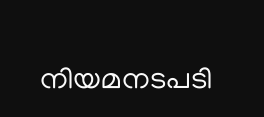നിയമനടപടി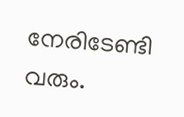നേരിടേണ്ടി വരും.